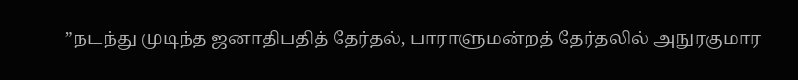”நடந்து முடிந்த ஜனாதிபதித் தேர்தல், பாராளுமன்றத் தேர்தலில் அநுரகுமார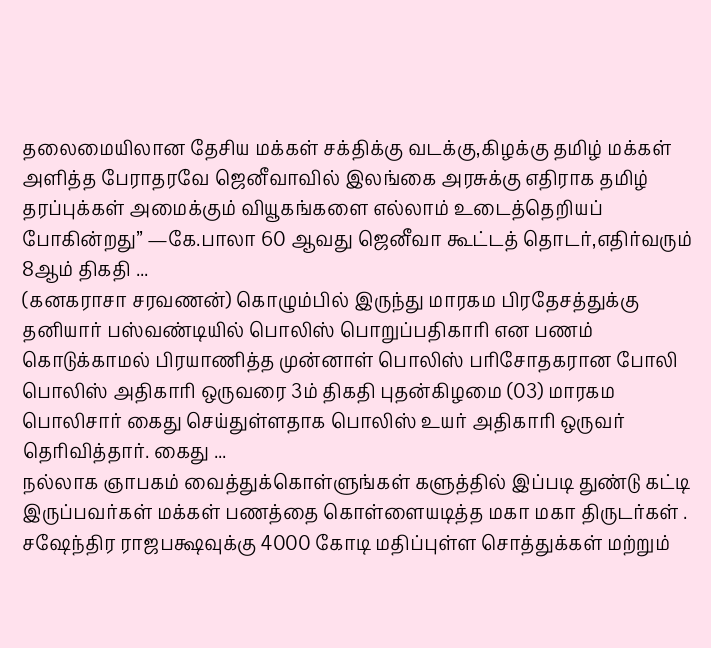தலைமையிலான தேசிய மக்கள் சக்திக்கு வடக்கு,கிழக்கு தமிழ் மக்கள் அளித்த பேராதரவே ஜெனீவாவில் இலங்கை அரசுக்கு எதிராக தமிழ் தரப்புக்கள் அமைக்கும் வியூகங்களை எல்லாம் உடைத்தெறியப் போகின்றது” —கே.பாலா 60 ஆவது ஜெனீவா கூட்டத் தொடர்,எதிர்வரும் 8ஆம் திகதி ...
(கனகராசா சரவணன்) கொழும்பில் இருந்து மாரகம பிரதேசத்துக்கு தனியார் பஸ்வண்டியில் பொலிஸ் பொறுப்பதிகாரி என பணம் கொடுக்காமல் பிரயாணித்த முன்னாள் பொலிஸ் பரிசோதகரான போலி பொலிஸ் அதிகாரி ஒருவரை 3ம் திகதி புதன்கிழமை (03) மாரகம பொலிசார் கைது செய்துள்ளதாக பொலிஸ் உயர் அதிகாரி ஒருவர் தெரிவித்தார். கைது ...
நல்லாக ஞாபகம் வைத்துக்கொள்ளுங்கள் களுத்தில் இப்படி துண்டு கட்டி இருப்பவர்கள் மக்கள் பணத்தை கொள்ளையடித்த மகா மகா திருடர்கள் . சஷேந்திர ராஜபக்ஷவுக்கு 4000 கோடி மதிப்புள்ள சொத்துக்கள் மற்றும்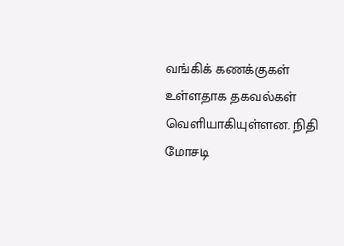வங்கிக் கணக்குகள் உள்ளதாக தகவல்கள் வெளியாகியுள்ளன. நிதி மோசடி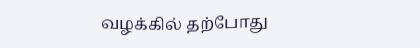வழக்கில் தற்போது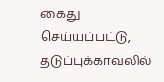கைது செய்யப்பட்டு, தடுப்புக்காவலில்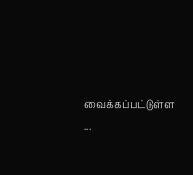வைக்கப்பட்டுள்ள ...